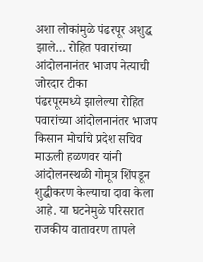अशा लोकांमुळे पंढरपूर अशुद्ध झाले… रोहित पवारांच्या आंदोलनानंतर भाजप नेत्याची जोरदार टीका
पंढरपूरमध्ये झालेल्या रोहित पवारांच्या आंदोलनानंतर भाजप किसान मोर्चाचे प्रदेश सचिव माऊली हळणवर यांनी आंदोलनस्थळी गोमूत्र शिंपडून शुद्धीकरण केल्याचा दावा केला आहे. या घटनेमुळे परिसरात राजकीय वातावरण तापले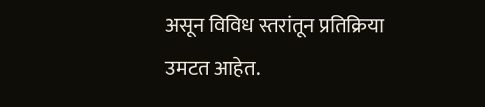असून विविध स्तरांतून प्रतिक्रिया उमटत आहेत.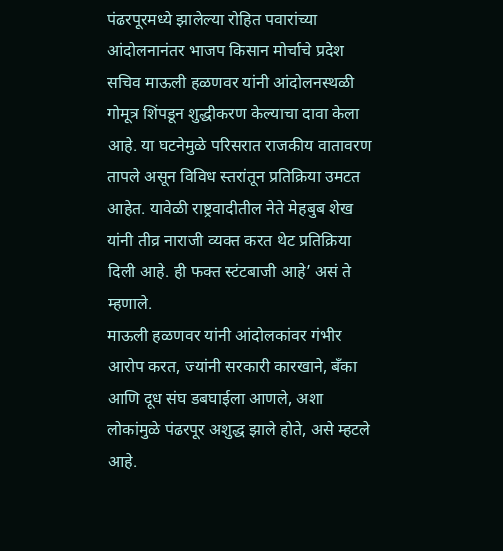पंढरपूरमध्ये झालेल्या रोहित पवारांच्या आंदोलनानंतर भाजप किसान मोर्चाचे प्रदेश सचिव माऊली हळणवर यांनी आंदोलनस्थळी गोमूत्र शिंपडून शुद्धीकरण केल्याचा दावा केला आहे. या घटनेमुळे परिसरात राजकीय वातावरण तापले असून विविध स्तरांतून प्रतिक्रिया उमटत आहेत. यावेळी राष्ट्रवादीतील नेते मेहबुब शेख यांनी तीव्र नाराजी व्यक्त करत थेट प्रतिक्रिया दिली आहे. ही फक्त स्टंटबाजी आहे’ असं ते म्हणाले.
माऊली हळणवर यांनी आंदोलकांवर गंभीर आरोप करत, ज्यांनी सरकारी कारखाने, बँका आणि दूध संघ डबघाईला आणले, अशा लोकांमुळे पंढरपूर अशुद्ध झाले होते, असे म्हटले आहे.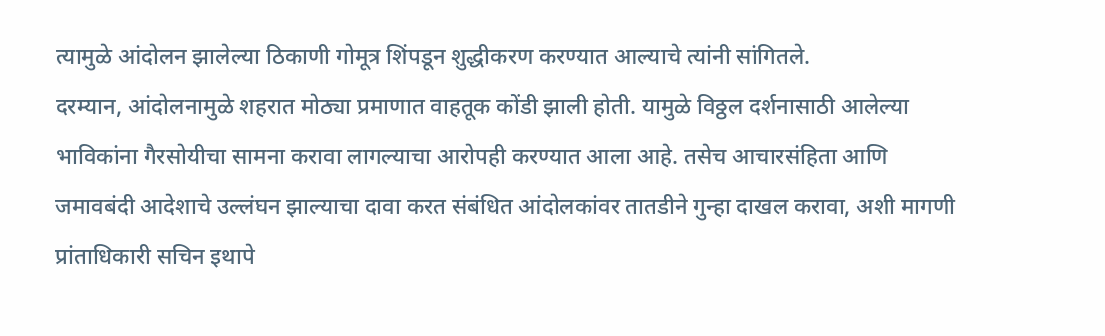त्यामुळे आंदोलन झालेल्या ठिकाणी गोमूत्र शिंपडून शुद्धीकरण करण्यात आल्याचे त्यांनी सांगितले.
दरम्यान, आंदोलनामुळे शहरात मोठ्या प्रमाणात वाहतूक कोंडी झाली होती. यामुळे विठ्ठल दर्शनासाठी आलेल्या भाविकांना गैरसोयीचा सामना करावा लागल्याचा आरोपही करण्यात आला आहे. तसेच आचारसंहिता आणि जमावबंदी आदेशाचे उल्लंघन झाल्याचा दावा करत संबंधित आंदोलकांवर तातडीने गुन्हा दाखल करावा, अशी मागणी प्रांताधिकारी सचिन इथापे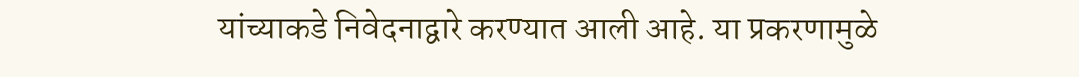यांच्याकडे निवेदनाद्वारे करण्यात आली आहे. या प्रकरणामुळे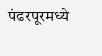पंढरपूरमध्ये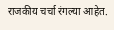राजकीय चर्चा रंगल्या आहेत.